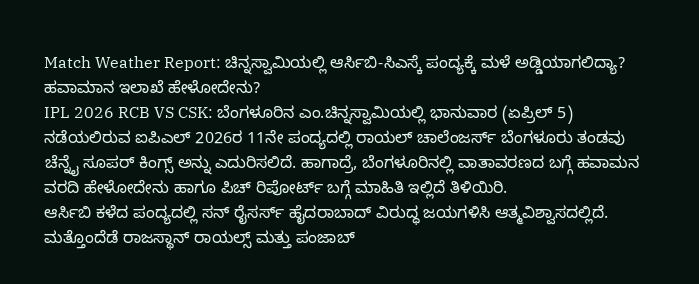Match Weather Report: ಚಿನ್ನಸ್ವಾಮಿಯಲ್ಲಿ ಆರ್ಸಿಬಿ-ಸಿಎಸ್ಕೆ ಪಂದ್ಯಕ್ಕೆ ಮಳೆ ಅಡ್ಡಿಯಾಗಲಿದ್ಯಾ? ಹವಾಮಾನ ಇಲಾಖೆ ಹೇಳೋದೇನು?
IPL 2026 RCB VS CSK: ಬೆಂಗಳೂರಿನ ಎಂ.ಚಿನ್ನಸ್ವಾಮಿಯಲ್ಲಿ ಭಾನುವಾರ (ಏಪ್ರಿಲ್ 5) ನಡೆಯಲಿರುವ ಐಪಿಎಲ್ 2026ರ 11ನೇ ಪಂದ್ಯದಲ್ಲಿ ರಾಯಲ್ ಚಾಲೆಂಜರ್ಸ್ ಬೆಂಗಳೂರು ತಂಡವು ಚೆನ್ನೈ ಸೂಪರ್ ಕಿಂಗ್ಸ್ ಅನ್ನು ಎದುರಿಸಲಿದೆ. ಹಾಗಾದ್ರೆ, ಬೆಂಗಳೂರಿನಲ್ಲಿ ವಾತಾವರಣದ ಬಗ್ಗೆ ಹವಾಮನ ವರದಿ ಹೇಳೋದೇನು ಹಾಗೂ ಪಿಚ್ ರಿಪೋರ್ಟ್ ಬಗ್ಗೆ ಮಾಹಿತಿ ಇಲ್ಲಿದೆ ತಿಳಿಯಿರಿ.
ಆರ್ಸಿಬಿ ಕಳೆದ ಪಂದ್ಯದಲ್ಲಿ ಸನ್ ರೈಸರ್ಸ್ ಹೈದರಾಬಾದ್ ವಿರುದ್ಧ ಜಯಗಳಿಸಿ ಆತ್ಮವಿಶ್ವಾಸದಲ್ಲಿದೆ. ಮತ್ತೊಂದೆಡೆ ರಾಜಸ್ಥಾನ್ ರಾಯಲ್ಸ್ ಮತ್ತು ಪಂಜಾಬ್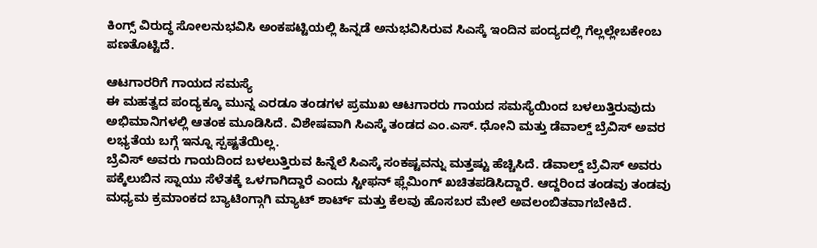ಕಿಂಗ್ಸ್ ವಿರುದ್ಧ ಸೋಲನುಭವಿಸಿ ಅಂಕಪಟ್ಟಿಯಲ್ಲಿ ಹಿನ್ನಡೆ ಅನುಭವಿಸಿರುವ ಸಿಎಸ್ಕೆ ಇಂದಿನ ಪಂದ್ಯದಲ್ಲಿ ಗೆಲ್ಲಲ್ಲೇಬಕೇಂಬ ಪಣತೊಟ್ಟಿದೆ.

ಆಟಗಾರರಿಗೆ ಗಾಯದ ಸಮಸ್ಯೆ
ಈ ಮಹತ್ವದ ಪಂದ್ಯಕ್ಕೂ ಮುನ್ನ ಎರಡೂ ತಂಡಗಳ ಪ್ರಮುಖ ಆಟಗಾರರು ಗಾಯದ ಸಮಸ್ಯೆಯಿಂದ ಬಳಲುತ್ತಿರುವುದು ಅಭಿಮಾನಿಗಳಲ್ಲಿ ಆತಂಕ ಮೂಡಿಸಿದೆ. ವಿಶೇಷವಾಗಿ ಸಿಎಸ್ಕೆ ತಂಡದ ಎಂ.ಎಸ್. ಧೋನಿ ಮತ್ತು ಡೆವಾಲ್ಡ್ ಬ್ರೆವಿಸ್ ಅವರ ಲಭ್ಯತೆಯ ಬಗ್ಗೆ ಇನ್ನೂ ಸ್ಪಷ್ಟತೆಯಿಲ್ಲ.
ಬ್ರೆವಿಸ್ ಅವರು ಗಾಯದಿಂದ ಬಳಲುತ್ತಿರುವ ಹಿನ್ನೆಲೆ ಸಿಎಸ್ಕೆ ಸಂಕಷ್ಟವನ್ನು ಮತ್ತಷ್ಟು ಹೆಚ್ಚಿಸಿದೆ. ಡೆವಾಲ್ಡ್ ಬ್ರೆವಿಸ್ ಅವರು ಪಕ್ಕೆಲುಬಿನ ಸ್ನಾಯು ಸೆಳೆತಕ್ಕೆ ಒಳಗಾಗಿದ್ದಾರೆ ಎಂದು ಸ್ಟೀಫನ್ ಫ್ಲೆಮಿಂಗ್ ಖಚಿತಪಡಿಸಿದ್ದಾರೆ. ಆದ್ದರಿಂದ ತಂಡವು ತಂಡವು ಮಧ್ಯಮ ಕ್ರಮಾಂಕದ ಬ್ಯಾಟಿಂಗ್ಗಾಗಿ ಮ್ಯಾಟ್ ಶಾರ್ಟ್ ಮತ್ತು ಕೆಲವು ಹೊಸಬರ ಮೇಲೆ ಅವಲಂಬಿತವಾಗಬೇಕಿದೆ.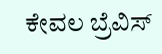ಕೇವಲ ಬ್ರೆವಿಸ್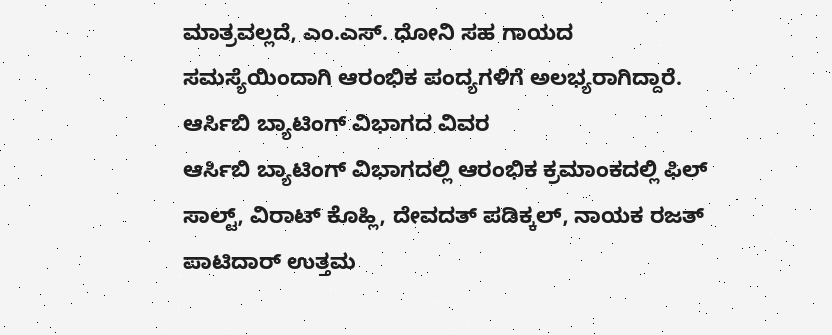ಮಾತ್ರವಲ್ಲದೆ, ಎಂ.ಎಸ್. ಧೋನಿ ಸಹ ಗಾಯದ ಸಮಸ್ಯೆಯಿಂದಾಗಿ ಆರಂಭಿಕ ಪಂದ್ಯಗಳಿಗೆ ಅಲಭ್ಯರಾಗಿದ್ದಾರೆ.
ಆರ್ಸಿಬಿ ಬ್ಯಾಟಿಂಗ್ ವಿಭಾಗದ ವಿವರ
ಆರ್ಸಿಬಿ ಬ್ಯಾಟಿಂಗ್ ವಿಭಾಗದಲ್ಲಿ ಆರಂಭಿಕ ಕ್ರಮಾಂಕದಲ್ಲಿ ಫಿಲ್ ಸಾಲ್ಟ್, ವಿರಾಟ್ ಕೊಹ್ಲಿ, ದೇವದತ್ ಪಡಿಕ್ಕಲ್, ನಾಯಕ ರಜತ್ ಪಾಟಿದಾರ್ ಉತ್ತಮ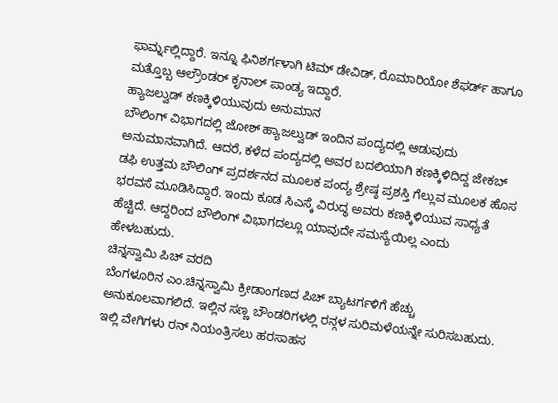ಫಾರ್ಮ್ನಲ್ಲಿದ್ದಾರೆ. ಇನ್ನೂ ಫಿನಿಶರ್ಗಳಾಗಿ ಟಿಮ್ ಡೇವಿಡ್, ರೊಮಾರಿಯೋ ಶೆಫರ್ಡ್ ಹಾಗೂ ಮತ್ತೊಬ್ಬ ಆಲ್ರೌಂಡರ್ ಕೃನಾಲ್ ಪಾಂಡ್ಯ ಇದ್ದಾರೆ.
ಹ್ಯಾಜಲ್ವುಡ್ ಕಣಕ್ಕಿಳಿಯುವುದು ಅನುಮಾನ
ಬೌಲಿಂಗ್ ವಿಭಾಗದಲ್ಲಿ ಜೋಶ್ ಹ್ಯಾಜಲ್ವುಡ್ ಇಂದಿನ ಪಂದ್ಯದಲ್ಲಿ ಆಡುವುದು ಅನುಮಾನವಾಗಿದೆ. ಆದರೆ, ಕಳೆದ ಪಂದ್ಯದಲ್ಲಿ ಅವರ ಬದಲಿಯಾಗಿ ಕಣಕ್ಕಿಳಿದಿದ್ದ ಜೇಕಬ್ ಡಫಿ ಉತ್ತಮ ಬೌಲಿಂಗ್ ಪ್ರದರ್ಶನದ ಮೂಲಕ ಪಂದ್ಯ ಶ್ರೇಷ್ಠ ಪ್ರಶಸ್ತಿ ಗೆಲ್ಲುವ ಮೂಲಕ ಹೊಸ ಭರವಸೆ ಮೂಡಿಸಿದ್ದಾರೆ. ಇಂದು ಕೂಡ ಸಿಎಸ್ಕೆ ವಿರುದ್ಧ ಅವರು ಕಣಕ್ಕಿಳಿಯುವ ಸಾಧ್ಯತೆ ಹೆಚ್ಚಿದೆ. ಆದ್ದರಿಂದ ಬೌಲಿಂಗ್ ವಿಭಾಗದಲ್ಲೂ ಯಾವುದೇ ಸಮಸ್ಯೆಯಿಲ್ಲ ಎಂದು ಹೇಳಬಹುದು.
ಚಿನ್ನಸ್ವಾಮಿ ಪಿಚ್ ವರದಿ
ಬೆಂಗಳೂರಿನ ಎಂ.ಚಿನ್ನಸ್ವಾಮಿ ಕ್ರೀಡಾಂಗಣದ ಪಿಚ್ ಬ್ಯಾಟರ್ಗಳಿಗೆ ಹೆಚ್ಚು ಅನುಕೂಲವಾಗಲಿದೆ. ಇಲ್ಲಿನ ಸಣ್ಣ ಬೌಂಡರಿಗಳಲ್ಲಿ ರನ್ಗಳ ಸುರಿಮಳೆಯನ್ನೇ ಸುರಿಸಬಹುದು. ಇಲ್ಲಿ ವೇಗಿಗಳು ರನ್ ನಿಯಂತ್ರಿಸಲು ಹರಸಾಹಸ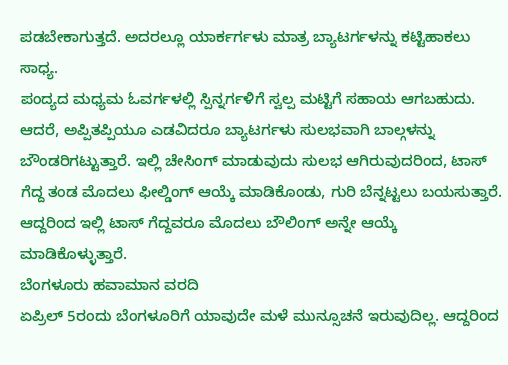ಪಡಬೇಕಾಗುತ್ತದೆ. ಅದರಲ್ಲೂ ಯಾರ್ಕರ್ಗಳು ಮಾತ್ರ ಬ್ಯಾಟರ್ಗಳನ್ನು ಕಟ್ಟಿಹಾಕಲು ಸಾಧ್ಯ.
ಪಂದ್ಯದ ಮಧ್ಯಮ ಓವರ್ಗಳಲ್ಲಿ ಸ್ಪಿನ್ನರ್ಗಳಿಗೆ ಸ್ವಲ್ಪ ಮಟ್ಟಿಗೆ ಸಹಾಯ ಆಗಬಹುದು. ಆದರೆ, ಅಪ್ಪಿತಪ್ಪಿಯೂ ಎಡವಿದರೂ ಬ್ಯಾಟರ್ಗಳು ಸುಲಭವಾಗಿ ಬಾಲ್ಗಳನ್ನು ಬೌಂಡರಿಗಟ್ಟುತ್ತಾರೆ. ಇಲ್ಲಿ ಚೇಸಿಂಗ್ ಮಾಡುವುದು ಸುಲಭ ಆಗಿರುವುದರಿಂದ, ಟಾಸ್ ಗೆದ್ದ ತಂಡ ಮೊದಲು ಫೀಲ್ಡಿಂಗ್ ಆಯ್ಕೆ ಮಾಡಿಕೊಂಡು, ಗುರಿ ಬೆನ್ನಟ್ಟಲು ಬಯಸುತ್ತಾರೆ. ಆದ್ದರಿಂದ ಇಲ್ಲಿ ಟಾಸ್ ಗೆದ್ದವರೂ ಮೊದಲು ಬೌಲಿಂಗ್ ಅನ್ನೇ ಆಯ್ಕೆ ಮಾಡಿಕೊಳ್ಳುತ್ತಾರೆ.
ಬೆಂಗಳೂರು ಹವಾಮಾನ ವರದಿ
ಏಪ್ರಿಲ್ 5ರಂದು ಬೆಂಗಳೂರಿಗೆ ಯಾವುದೇ ಮಳೆ ಮುನ್ಸೂಚನೆ ಇರುವುದಿಲ್ಲ. ಆದ್ದರಿಂದ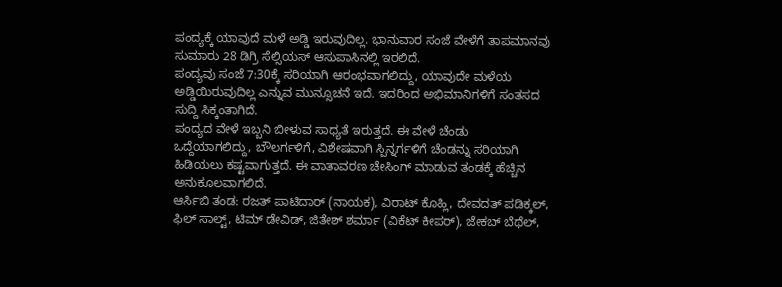ಪಂದ್ಯಕ್ಕೆ ಯಾವುದೆ ಮಳೆ ಅಡ್ಡಿ ಇರುವುದಿಲ್ಲ. ಭಾನುವಾರ ಸಂಜೆ ವೇಳೆಗೆ ತಾಪಮಾನವು ಸುಮಾರು 28 ಡಿಗ್ರಿ ಸೆಲ್ಸಿಯಸ್ ಆಸುಪಾಸಿನಲ್ಲಿ ಇರಲಿದೆ.
ಪಂದ್ಯವು ಸಂಜೆ 7:30ಕ್ಕೆ ಸರಿಯಾಗಿ ಆರಂಭವಾಗಲಿದ್ದು, ಯಾವುದೇ ಮಳೆಯ ಅಡ್ಡಿಯಿರುವುದಿಲ್ಲ ಎನ್ನುವ ಮುನ್ಸೂಚನೆ ಇದೆ. ಇದರಿಂದ ಅಭಿಮಾನಿಗಳಿಗೆ ಸಂತಸದ ಸುದ್ದಿ ಸಿಕ್ಕಂತಾಗಿದೆ.
ಪಂದ್ಯದ ವೇಳೆ ಇಬ್ಬನಿ ಬೀಳುವ ಸಾಧ್ಯತೆ ಇರುತ್ತದೆ. ಈ ವೇಳೆ ಚೆಂಡು ಒದ್ದೆಯಾಗಲಿದ್ದು, ಬೌಲರ್ಗಳಿಗೆ, ವಿಶೇಷವಾಗಿ ಸ್ಪಿನ್ನರ್ಗಳಿಗೆ ಚೆಂಡನ್ನು ಸರಿಯಾಗಿ ಹಿಡಿಯಲು ಕಷ್ಟವಾಗುತ್ತದೆ. ಈ ವಾತಾವರಣ ಚೇಸಿಂಗ್ ಮಾಡುವ ತಂಡಕ್ಕೆ ಹೆಚ್ಚಿನ ಅನುಕೂಲವಾಗಲಿದೆ.
ಆರ್ಸಿಬಿ ತಂಡ: ರಜತ್ ಪಾಟಿದಾರ್ (ನಾಯಕ), ವಿರಾಟ್ ಕೊಹ್ಲಿ, ದೇವದತ್ ಪಡಿಕ್ಕಲ್, ಫಿಲ್ ಸಾಲ್ಟ್, ಟಿಮ್ ಡೇವಿಡ್, ಜಿತೇಶ್ ಶರ್ಮಾ (ವಿಕೆಟ್ ಕೀಪರ್), ಜೇಕಬ್ ಬೆಥೆಲ್,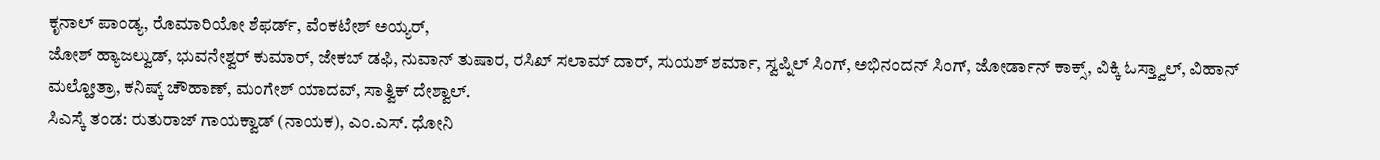ಕೃನಾಲ್ ಪಾಂಡ್ಯ, ರೊಮಾರಿಯೋ ಶೆಫರ್ಡ್, ವೆಂಕಟೇಶ್ ಅಯ್ಯರ್,
ಜೋಶ್ ಹ್ಯಾಜಲ್ವುಡ್, ಭುವನೇಶ್ವರ್ ಕುಮಾರ್, ಜೇಕಬ್ ಡಫಿ, ನುವಾನ್ ತುಷಾರ, ರಸಿಖ್ ಸಲಾಮ್ ದಾರ್, ಸುಯಶ್ ಶರ್ಮಾ, ಸ್ವಪ್ನಿಲ್ ಸಿಂಗ್, ಅಭಿನಂದನ್ ಸಿಂಗ್, ಜೋರ್ಡಾನ್ ಕಾಕ್ಸ್, ವಿಕ್ಕಿ ಓಸ್ತ್ವಾಲ್, ವಿಹಾನ್ ಮಲ್ಹೋತ್ರಾ, ಕನಿಷ್ಕ್ ಚೌಹಾಣ್, ಮಂಗೇಶ್ ಯಾದವ್, ಸಾತ್ವಿಕ್ ದೇಶ್ವಾಲ್.
ಸಿಎಸ್ಕೆ ತಂಡ: ರುತುರಾಜ್ ಗಾಯಕ್ವಾಡ್ (ನಾಯಕ), ಎಂ.ಎಸ್. ಧೋನಿ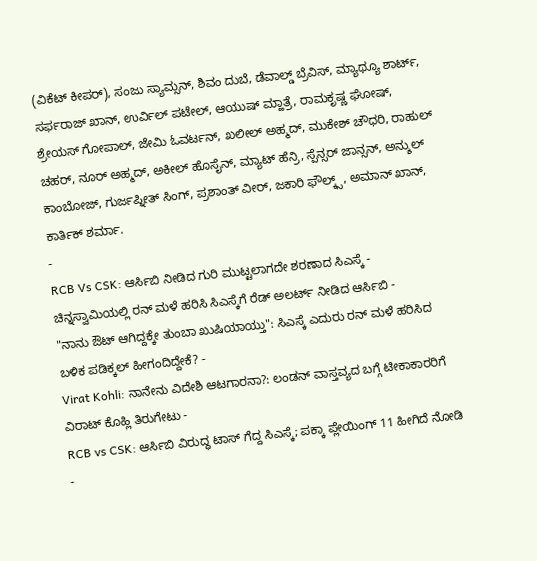(ವಿಕೆಟ್ ಕೀಪರ್), ಸಂಜು ಸ್ಯಾಮ್ಸನ್, ಶಿವಂ ದುಬೆ, ಡೆವಾಲ್ಡ್ ಬ್ರೆವಿಸ್, ಮ್ಯಾಥ್ಯೂ ಶಾರ್ಟ್, ಸರ್ಫರಾಜ್ ಖಾನ್, ಉರ್ವಿಲ್ ಪಟೇಲ್, ಆಯುಷ್ ಮ್ಹಾತ್ರೆ, ರಾಮಕೃಷ್ಣ ಘೋಷ್, ಶ್ರೇಯಸ್ ಗೋಪಾಲ್, ಜೇಮಿ ಓವರ್ಟನ್, ಖಲೀಲ್ ಅಹ್ಮದ್, ಮುಕೇಶ್ ಚೌಧರಿ, ರಾಹುಲ್ ಚಹರ್, ನೂರ್ ಅಹ್ಮದ್, ಅಕೀಲ್ ಹೊಸೈನ್, ಮ್ಯಾಟ್ ಹೆನ್ರಿ, ಸ್ಪೆನ್ಸರ್ ಜಾನ್ಸನ್, ಅನ್ಶುಲ್ ಕಾಂಬೋಜ್, ಗುರ್ಜಪ್ನೀತ್ ಸಿಂಗ್, ಪ್ರಶಾಂತ್ ವೀರ್, ಜಕಾರಿ ಫೌಲ್ಕ್ಸ್, ಅಮಾನ್ ಖಾನ್, ಕಾರ್ತಿಕ್ ಶರ್ಮಾ.
-
RCB Vs CSK: ಆರ್ಸಿಬಿ ನೀಡಿದ ಗುರಿ ಮುಟ್ಟಲಾಗದೇ ಶರಣಾದ ಸಿಎಸ್ಕೆ -
ಚಿನ್ನಸ್ವಾಮಿಯಲ್ಲಿ ರನ್ ಮಳೆ ಹರಿಸಿ ಸಿಎಸ್ಕೆಗೆ ರೆಡ್ ಅಲರ್ಟ್ ನೀಡಿದ ಆರ್ಸಿಬಿ -
"ನಾನು ಔಟ್ ಆಗಿದ್ದಕ್ಕೇ ತುಂಬಾ ಖುಷಿಯಾಯ್ತು": ಸಿಎಸ್ಕೆ ಎದುರು ರನ್ ಮಳೆ ಹರಿಸಿದ ಬಳಿಕ ಪಡಿಕ್ಕಲ್ ಹೀಗಂದಿದ್ದೇಕೆ? -
Virat Kohli: ನಾನೇನು ವಿದೇಶಿ ಆಟಗಾರನಾ?: ಲಂಡನ್ ವಾಸ್ತವ್ಯದ ಬಗ್ಗೆ ಟೀಕಾಕಾರರಿಗೆ ವಿರಾಟ್ ಕೊಹ್ಲಿ ತಿರುಗೇಟು -
RCB vs CSK: ಆರ್ಸಿಬಿ ವಿರುದ್ಧ ಟಾಸ್ ಗೆದ್ದ ಸಿಎಸ್ಕೆ; ಪಕ್ಕಾ ಪ್ಲೇಯಿಂಗ್ 11 ಹೀಗಿದೆ ನೋಡಿ -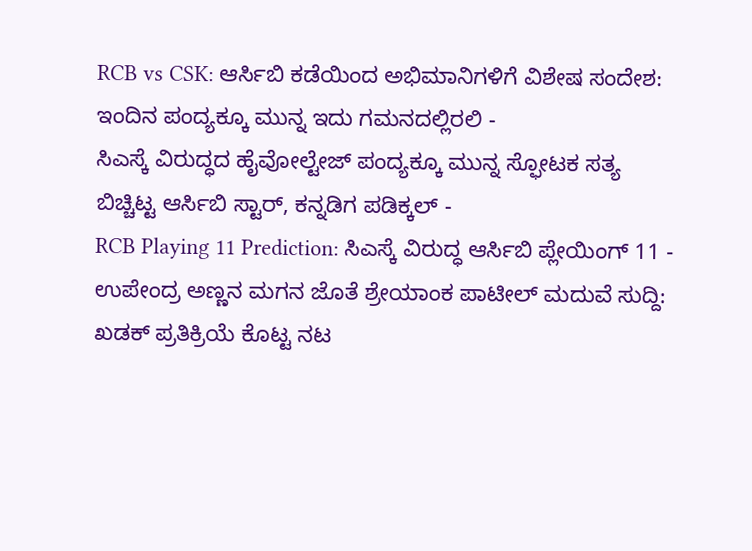RCB vs CSK: ಆರ್ಸಿಬಿ ಕಡೆಯಿಂದ ಅಭಿಮಾನಿಗಳಿಗೆ ವಿಶೇಷ ಸಂದೇಶ: ಇಂದಿನ ಪಂದ್ಯಕ್ಕೂ ಮುನ್ನ ಇದು ಗಮನದಲ್ಲಿರಲಿ -
ಸಿಎಸ್ಕೆ ವಿರುದ್ಧದ ಹೈವೋಲ್ಟೇಜ್ ಪಂದ್ಯಕ್ಕೂ ಮುನ್ನ ಸ್ಫೋಟಕ ಸತ್ಯ ಬಿಚ್ಚಿಟ್ಟ ಆರ್ಸಿಬಿ ಸ್ಟಾರ್, ಕನ್ನಡಿಗ ಪಡಿಕ್ಕಲ್ -
RCB Playing 11 Prediction: ಸಿಎಸ್ಕೆ ವಿರುದ್ಧ ಆರ್ಸಿಬಿ ಪ್ಲೇಯಿಂಗ್ 11 -
ಉಪೇಂದ್ರ ಅಣ್ಣನ ಮಗನ ಜೊತೆ ಶ್ರೇಯಾಂಕ ಪಾಟೀಲ್ ಮದುವೆ ಸುದ್ದಿ: ಖಡಕ್ ಪ್ರತಿಕ್ರಿಯೆ ಕೊಟ್ಟ ನಟ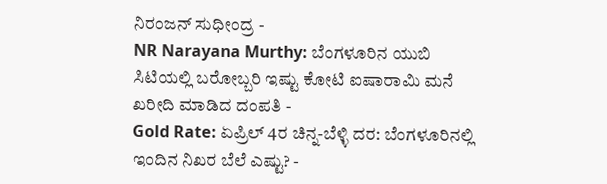ನಿರಂಜನ್ ಸುಧೀಂದ್ರ -
NR Narayana Murthy: ಬೆಂಗಳೂರಿನ ಯುಬಿ ಸಿಟಿಯಲ್ಲಿ ಬರೋಬ್ಬರಿ ಇಷ್ಟು ಕೋಟಿ ಐಷಾರಾಮಿ ಮನೆ ಖರೀದಿ ಮಾಡಿದ ದಂಪತಿ -
Gold Rate: ಏಪ್ರಿಲ್ 4ರ ಚಿನ್ನ-ಬೆಳ್ಳಿ ದರ: ಬೆಂಗಳೂರಿನಲ್ಲಿ ಇಂದಿನ ನಿಖರ ಬೆಲೆ ಎಷ್ಟು? -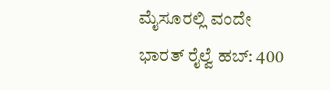ಮೈಸೂರಲ್ಲಿ ವಂದೇ ಭಾರತ್ ರೈಲ್ವೆ ಹಬ್: 400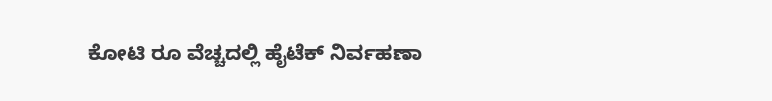ಕೋಟಿ ರೂ ವೆಚ್ಚದಲ್ಲಿ ಹೈಟೆಕ್ ನಿರ್ವಹಣಾ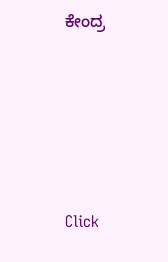ಕೇಂದ್ರ









Click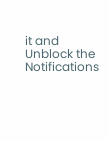it and Unblock the Notifications